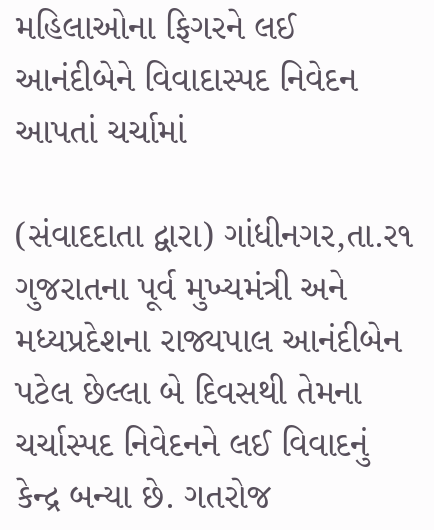મહિલાઓના ફિગરને લઈ આનંદીબેને વિવાદાસ્પદ નિવેદન આપતાં ચર્ચામાં

(સંવાદદાતા દ્વારા) ગાંધીનગર,તા.ર૧
ગુજરાતના પૂર્વ મુખ્યમંત્રી અને મધ્યપ્રદેશના રાજ્યપાલ આનંદીબેન પટેલ છેલ્લા બે દિવસથી તેમના ચર્ચાસ્પદ નિવેદનને લઈ વિવાદનું કેન્દ્ર બન્યા છે. ગતરોજ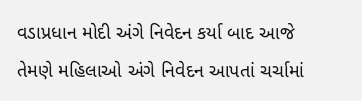વડાપ્રધાન મોદી અંગે નિવેદન કર્યા બાદ આજે તેમણે મહિલાઓ અંગે નિવેદન આપતાં ચર્ચામાં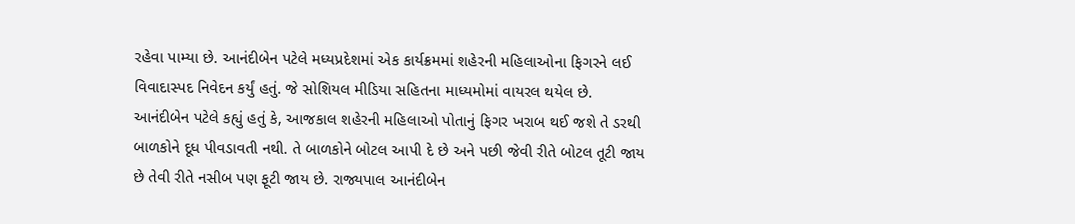રહેવા પામ્યા છે. આનંદીબેન પટેલે મધ્યપ્રદેશમાં એક કાર્યક્રમમાં શહેરની મહિલાઓના ફિગરને લઈ વિવાદાસ્પદ નિવેદન કર્યું હતું. જે સોશિયલ મીડિયા સહિતના માધ્યમોમાં વાયરલ થયેલ છે.
આનંદીબેન પટેલે કહ્યું હતું કે, આજકાલ શહેરની મહિલાઓ પોતાનું ફિગર ખરાબ થઈ જશે તે ડરથી બાળકોને દૂધ પીવડાવતી નથી. તે બાળકોને બોટલ આપી દે છે અને પછી જેવી રીતે બોટલ તૂટી જાય છે તેવી રીતે નસીબ પણ ફૂટી જાય છે. રાજ્યપાલ આનંદીબેન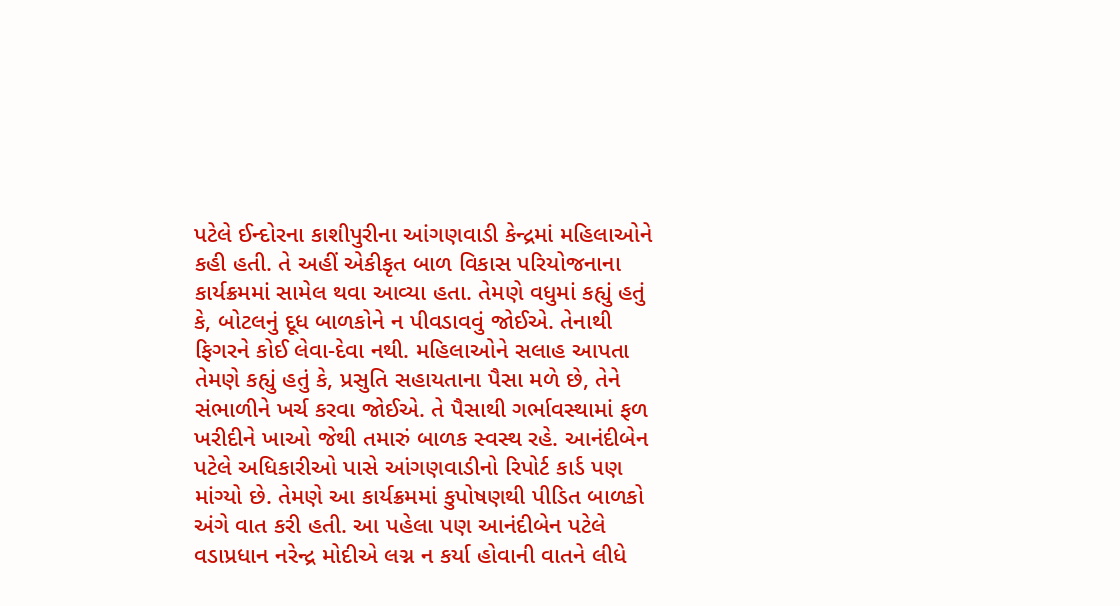પટેલે ઈન્દોરના કાશીપુરીના આંગણવાડી કેન્દ્રમાં મહિલાઓને કહી હતી. તે અહીં એકીકૃત બાળ વિકાસ પરિયોજનાના કાર્યક્રમમાં સામેલ થવા આવ્યા હતા. તેમણે વધુમાં કહ્યું હતું કે, બોટલનું દૂધ બાળકોને ન પીવડાવવું જોઈએ. તેનાથી ફિગરને કોઈ લેવા-દેવા નથી. મહિલાઓને સલાહ આપતા તેમણે કહ્યું હતું કે, પ્રસુતિ સહાયતાના પૈસા મળે છે, તેને સંભાળીને ખર્ચ કરવા જોઈએ. તે પૈસાથી ગર્ભાવસ્થામાં ફળ ખરીદીને ખાઓ જેથી તમારું બાળક સ્વસ્થ રહે. આનંદીબેન પટેલે અધિકારીઓ પાસે આંગણવાડીનો રિપોર્ટ કાર્ડ પણ માંગ્યો છે. તેમણે આ કાર્યક્રમમાં કુપોષણથી પીડિત બાળકો અંગે વાત કરી હતી. આ પહેલા પણ આનંદીબેન પટેલે વડાપ્રધાન નરેન્દ્ર મોદીએ લગ્ન ન કર્યા હોવાની વાતને લીધે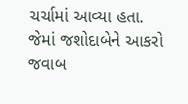ચર્ચામાં આવ્યા હતા. જેમાં જશોદાબેને આકરો જવાબ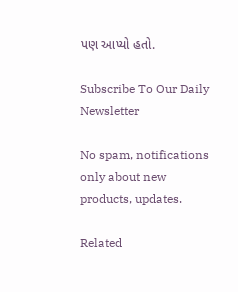પણ આપ્યો હતો.

Subscribe To Our Daily Newsletter

No spam, notifications only about new products, updates.

Related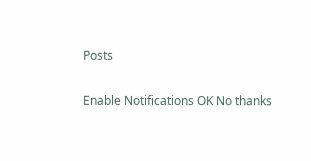Posts

Enable Notifications OK No thanks